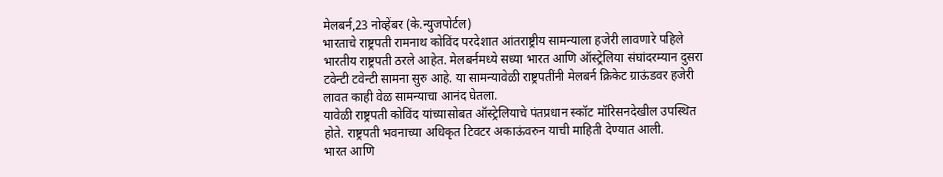मेलबर्न,23 नोव्हेंबर (के.न्युजपोर्टल)
भारताचे राष्ट्रपती रामनाथ कोविंद परदेशात आंतराष्ट्रीय सामन्याला हजेरी लावणारे पहिले भारतीय राष्ट्रपती ठरले आहेत. मेलबर्नमध्ये सध्या भारत आणि ऑस्ट्रेलिया संघांदरम्यान दुसरा टवेन्टी टवेन्टी सामना सुरु आहे. या सामन्यावेळी राष्ट्रपतींनी मेलबर्न क्रिकेट ग्राऊंडवर हजेरी लावत काही वेळ सामन्याचा आनंद घेतला.
यावेळी राष्ट्रपती कोविंद यांच्यासोबत ऑस्ट्रेलियाचे पंतप्रधान स्कॉट मॉरिसनदेखील उपस्थित होते. राष्ट्रपती भवनाच्या अधिकृत टिवटर अकाऊंवरुन याची माहिती देण्यात आली.
भारत आणि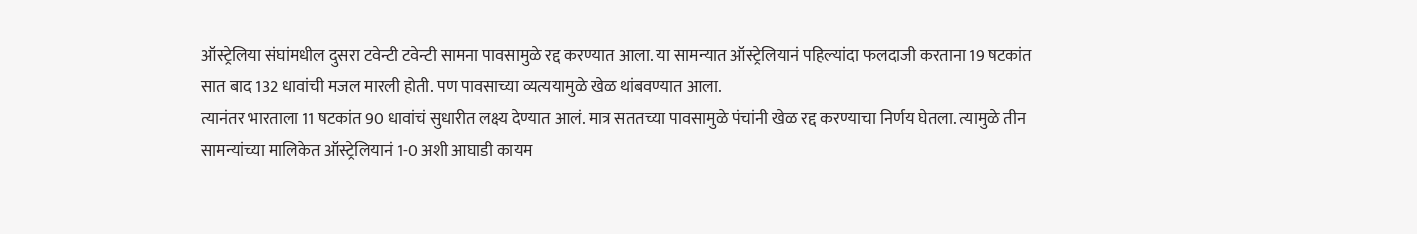ऑस्ट्रेलिया संघांमधील दुसरा टवेन्टी टवेन्टी सामना पावसामुळे रद्द करण्यात आला. या सामन्यात ऑस्ट्रेलियानं पहिल्यांदा फलदाजी करताना 19 षटकांत सात बाद 132 धावांची मजल मारली होती. पण पावसाच्या व्यत्ययामुळे खेळ थांबवण्यात आला.
त्यानंतर भारताला 11 षटकांत 90 धावांचं सुधारीत लक्ष्य देण्यात आलं. मात्र सततच्या पावसामुळे पंचांनी खेळ रद्द करण्याचा निर्णय घेतला. त्यामुळे तीन सामन्यांच्या मालिकेत ऑस्ट्रेलियानं 1-0 अशी आघाडी कायम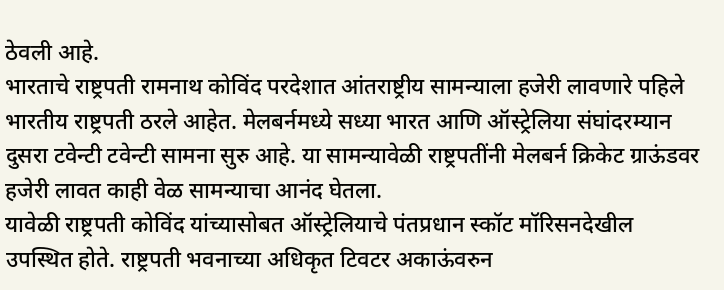ठेवली आहे.
भारताचे राष्ट्रपती रामनाथ कोविंद परदेशात आंतराष्ट्रीय सामन्याला हजेरी लावणारे पहिले भारतीय राष्ट्रपती ठरले आहेत. मेलबर्नमध्ये सध्या भारत आणि ऑस्ट्रेलिया संघांदरम्यान दुसरा टवेन्टी टवेन्टी सामना सुरु आहे. या सामन्यावेळी राष्ट्रपतींनी मेलबर्न क्रिकेट ग्राऊंडवर हजेरी लावत काही वेळ सामन्याचा आनंद घेतला.
यावेळी राष्ट्रपती कोविंद यांच्यासोबत ऑस्ट्रेलियाचे पंतप्रधान स्कॉट मॉरिसनदेखील उपस्थित होते. राष्ट्रपती भवनाच्या अधिकृत टिवटर अकाऊंवरुन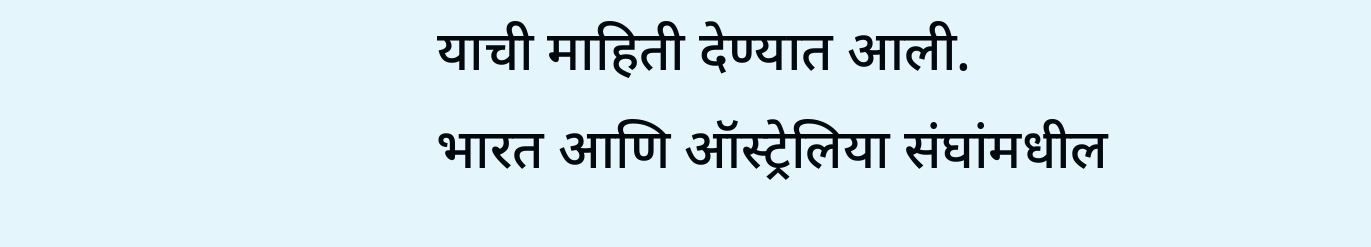याची माहिती देण्यात आली.
भारत आणि ऑस्ट्रेलिया संघांमधील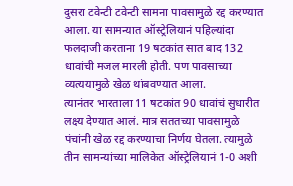दुसरा टवेन्टी टवेन्टी सामना पावसामुळे रद्द करण्यात आला. या सामन्यात ऑस्ट्रेलियानं पहिल्यांदा फलदाजी करताना 19 षटकांत सात बाद 132 धावांची मजल मारली होती. पण पावसाच्या व्यत्ययामुळे खेळ थांबवण्यात आला.
त्यानंतर भारताला 11 षटकांत 90 धावांचं सुधारीत लक्ष्य देण्यात आलं. मात्र सततच्या पावसामुळे पंचांनी खेळ रद्द करण्याचा निर्णय घेतला. त्यामुळे तीन सामन्यांच्या मालिकेत ऑस्ट्रेलियानं 1-0 अशी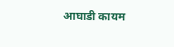आघाडी कायम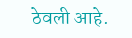ठेवली आहे.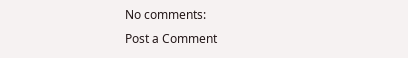No comments:
Post a Comment